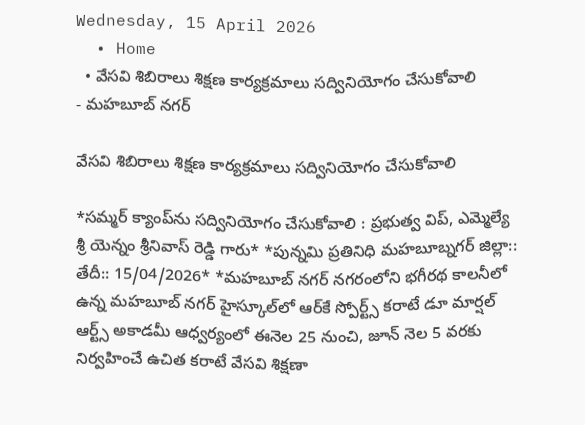Wednesday, 15 April 2026
  • Home
  • వేసవి శిబిరాలు శిక్షణ కార్యక్రమాలు సద్వినియోగం చేసుకోవాలి
- మహబూబ్ నగర్

వేసవి శిబిరాలు శిక్షణ కార్యక్రమాలు సద్వినియోగం చేసుకోవాలి

*సమ్మర్ క్యాంప్‌ను సద్వినియోగం చేసుకోవాలి : ప్రభుత్వ విప్, ఎమ్మెల్యే శ్రీ యెన్నం శ్రీనివాస్ రెడ్డి గారు* *పున్నమి ప్రతినిధి మహబూబ్నగర్ జిల్లా:: తేదీ:: 15/04/2026* *మహబూబ్ నగర్ నగరంలోని భగీరథ కాలనీలో ఉన్న మహబూబ్ నగర్ హైస్కూల్‌లో ఆర్‌కే స్పోర్ట్స్ కరాటే డూ మార్షల్ ఆర్ట్స్ అకాడమీ ఆధ్వర్యంలో ఈనెల 25 నుంచి, జూన్ నెల 5 వరకు నిర్వహించే ఉచిత కరాటే వేసవి శిక్షణా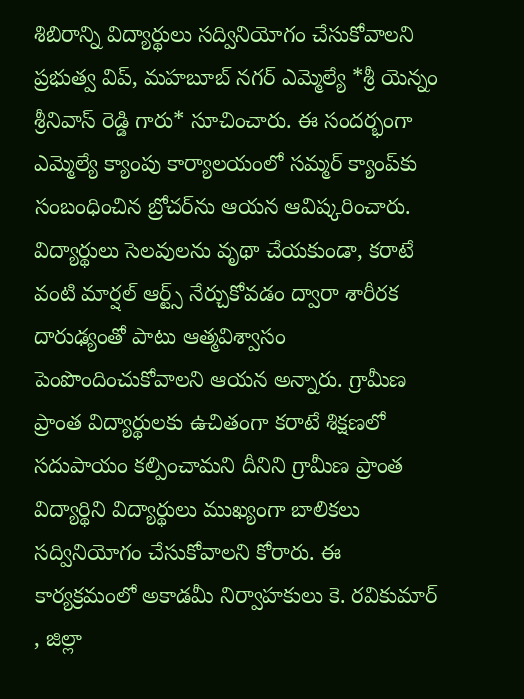శిబిరాన్ని విద్యార్థులు సద్వినియోగం చేసుకోవాలని ప్రభుత్వ విప్, మహబూబ్ నగర్ ఎమ్మెల్యే *శ్రీ యెన్నం శ్రీనివాస్ రెడ్డి గారు* సూచించారు. ఈ సందర్భంగా ఎమ్మెల్యే క్యాంపు కార్యాలయంలో సమ్మర్ క్యాంప్‌కు సంబంధించిన బ్రోచర్‌ను ఆయన ఆవిష్కరించారు. విద్యార్థులు సెలవులను వృథా చేయకుండా, కరాటే వంటి మార్షల్ ఆర్ట్స్ నేర్చుకోవడం ద్వారా శారీరక దారుఢ్యంతో పాటు ఆత్మవిశ్వాసం పెంపొందించుకోవాలని ఆయన అన్నారు. గ్రామీణ ప్రాంత విద్యార్థులకు ఉచితంగా కరాటే శిక్షణలో సదుపాయం కల్పించామని దీనిని గ్రామీణ ప్రాంత విద్యార్థిని విద్యార్థులు ముఖ్యంగా బాలికలు సద్వినియోగం చేసుకోవాలని కోరారు. ఈ కార్యక్రమంలో అకాడమీ నిర్వాహకులు కె. రవికుమార్ , జిల్లా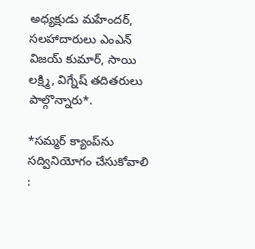అధ్యక్షుడు మహేందర్, సలహాదారులు ఎంఎన్ విజయ్ కుమార్, సాయి లక్ష్మి, విగ్నేష్ తదితరులు పాల్గొన్నారు*.

*సమ్మర్ క్యాంప్‌ను సద్వినియోగం చేసుకోవాలి :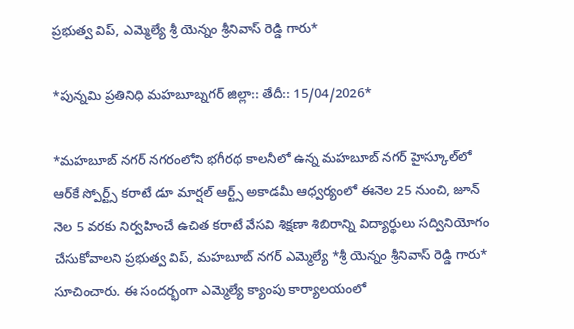ప్రభుత్వ విప్, ఎమ్మెల్యే శ్రీ యెన్నం శ్రీనివాస్ రెడ్డి గారు*

*పున్నమి ప్రతినిధి మహబూబ్నగర్ జిల్లా:: తేదీ:: 15/04/2026*

*మహబూబ్ నగర్ నగరంలోని భగీరథ కాలనీలో ఉన్న మహబూబ్ నగర్ హైస్కూల్‌లో ఆర్‌కే స్పోర్ట్స్ కరాటే డూ మార్షల్ ఆర్ట్స్ అకాడమీ ఆధ్వర్యంలో ఈనెల 25 నుంచి, జూన్ నెల 5 వరకు నిర్వహించే ఉచిత కరాటే వేసవి శిక్షణా శిబిరాన్ని విద్యార్థులు సద్వినియోగం చేసుకోవాలని ప్రభుత్వ విప్, మహబూబ్ నగర్ ఎమ్మెల్యే *శ్రీ యెన్నం శ్రీనివాస్ రెడ్డి గారు* సూచించారు. ఈ సందర్భంగా ఎమ్మెల్యే క్యాంపు కార్యాలయంలో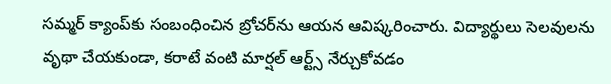సమ్మర్ క్యాంప్‌కు సంబంధించిన బ్రోచర్‌ను ఆయన ఆవిష్కరించారు. విద్యార్థులు సెలవులను వృథా చేయకుండా, కరాటే వంటి మార్షల్ ఆర్ట్స్ నేర్చుకోవడం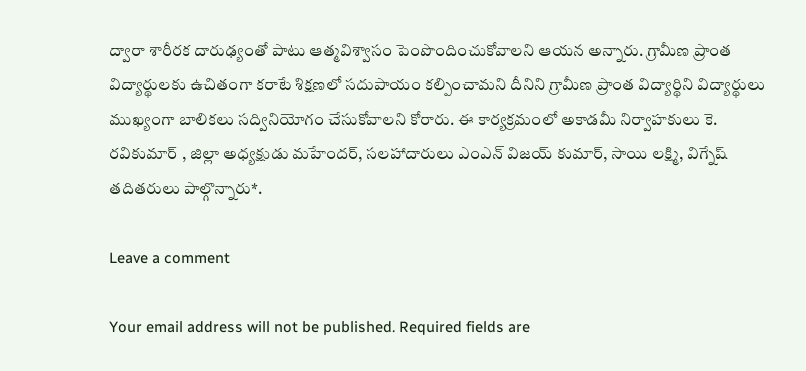ద్వారా శారీరక దారుఢ్యంతో పాటు ఆత్మవిశ్వాసం పెంపొందించుకోవాలని ఆయన అన్నారు. గ్రామీణ ప్రాంత విద్యార్థులకు ఉచితంగా కరాటే శిక్షణలో సదుపాయం కల్పించామని దీనిని గ్రామీణ ప్రాంత విద్యార్థిని విద్యార్థులు ముఖ్యంగా బాలికలు సద్వినియోగం చేసుకోవాలని కోరారు. ఈ కార్యక్రమంలో అకాడమీ నిర్వాహకులు కె. రవికుమార్ , జిల్లా అధ్యక్షుడు మహేందర్, సలహాదారులు ఎంఎన్ విజయ్ కుమార్, సాయి లక్ష్మి, విగ్నేష్ తదితరులు పాల్గొన్నారు*.

Leave a comment

Your email address will not be published. Required fields are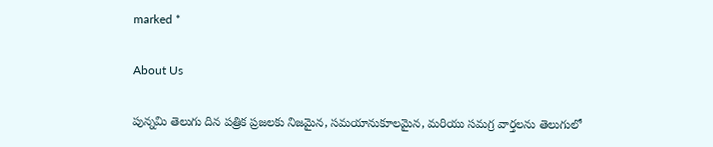marked *

About Us

పున్నమి తెలుగు దిన పత్రిక ప్రజలకు నిజమైన, సమయానుకూలమైన, మరియు సమగ్ర వార్తలను తెలుగులో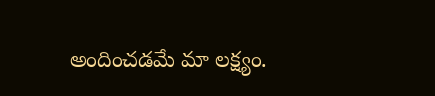అందించడమే మా లక్ష్యం.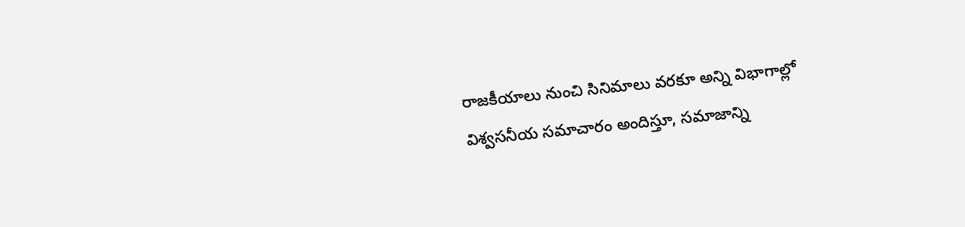రాజకీయాలు నుంచి సినిమాలు వరకూ అన్ని విభాగాల్లో విశ్వసనీయ సమాచారం అందిస్తూ, సమాజాన్ని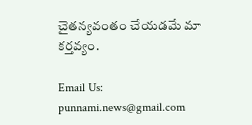చైతన్యవంతం చేయడమే మా కర్తవ్యం.

Email Us: punnami.news@gmail.com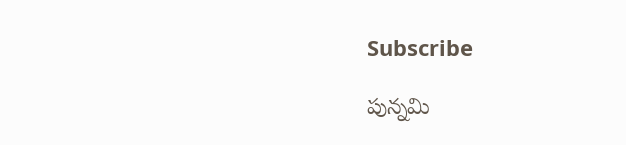Subscribe

పున్నమి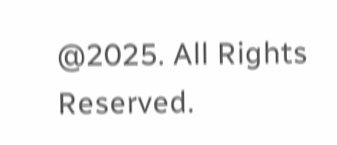@2025. All Rights Reserved.